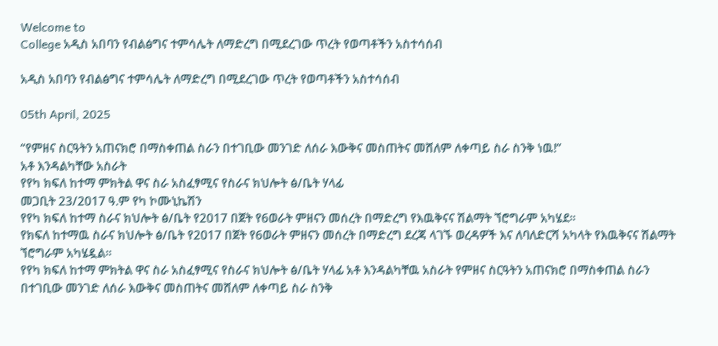Welcome to
College አዲስ አበባን የብልፅግና ተምሳሌት ለማድረግ በሚደረገው ጥረት የወጣቶችን አስተሳሰብ

አዲስ አበባን የብልፅግና ተምሳሌት ለማድረግ በሚደረገው ጥረት የወጣቶችን አስተሳሰብ

05th April, 2025

“የምዘና ስርዓትን አጠናክሮ በማስቀጠል ስራን በተገቢው መንገድ ለሰራ እውቅና መስጠትና መሸለም ለቀጣይ ስራ ስንቅ ነዉ!”
አቶ እንዳልካቸው አስራት
የየካ ክፍለ ከተማ ምክትል ዋና ስራ አስፈፃሚና የስራና ክህሎት ፅ/ቤት ሃላፊ
መጋቢት 23/2017 ዓ.ም የካ ኮሙኒኬሽን
የየካ ክፍለ ከተማ ስራና ክህሎት ፅ/ቤት የ2017 በጀት የ6ወራት ምዘናን መሰረት በማድረግ የእዉቅናና ሽልማት ኘሮግራም አካሄደ።
የክፍለ ከተማዉ ስራና ክህሎት ፅ/ቤት የ2017 በጀት የ6ወራት ምዘናን መሰረት በማድረግ ደረጃ ላገኙ ወረዳዎች እና ለባለድርሻ አካላት የእዉቅናና ሽልማት ኘሮግራም አካሄዷል።
የየካ ክፍለ ከተማ ምክትል ዋና ስራ አስፈፃሚና የስራና ክህሎት ፅ/ቤት ሃላፊ አቶ እንዳልካቸዉ አስራት የምዘና ስርዓትን አጠናክሮ በማስቀጠል ስራን በተገቢው መንገድ ለሰራ እውቅና መስጠትና መሸለም ለቀጣይ ስራ ስንቅ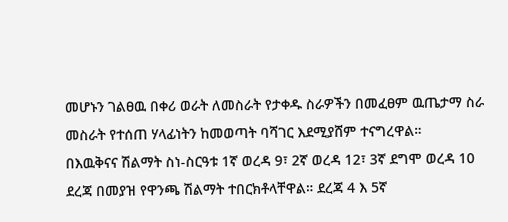መሆኑን ገልፀዉ በቀሪ ወራት ለመስራት የታቀዱ ስራዎችን በመፈፀም ዉጤታማ ስራ መስራት የተሰጠ ሃላፊነትን ከመወጣት ባሻገር እደሚያሸም ተናግረዋል።
በእዉቅናና ሽልማት ስነ-ስርዓቱ 1ኛ ወረዳ 9፣ 2ኛ ወረዳ 12፣ 3ኛ ደግሞ ወረዳ 10 ደረጃ በመያዝ የዋንጫ ሽልማት ተበርክቶላቸዋል። ደረጃ 4 እ 5ኛ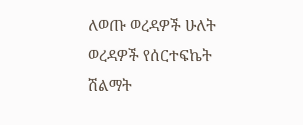ለወጡ ወረዳዎች ሁለት ወረዳዎች የሰርተፍኬት ሽልማት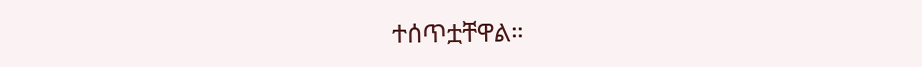ተሰጥቷቸዋል።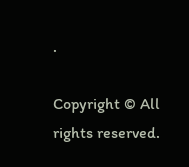.

Copyright © All rights reserved.